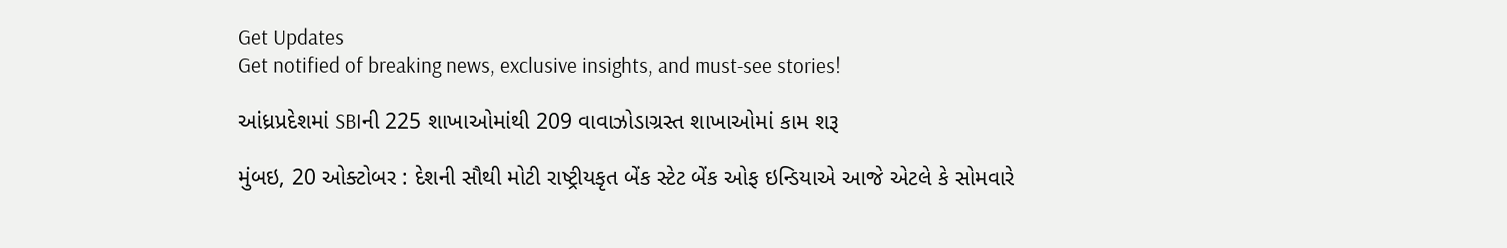Get Updates
Get notified of breaking news, exclusive insights, and must-see stories!

આંધ્રપ્રદેશમાં SBIની 225 શાખાઓમાંથી 209 વાવાઝોડાગ્રસ્ત શાખાઓમાં કામ શરૂ

મુંબઇ, 20 ઓક્ટોબર : દેશની સૌથી મોટી રાષ્ટ્રીયકૃત બેંક સ્ટેટ બેંક ઓફ ઇન્ડિયાએ આજે એટલે કે સોમવારે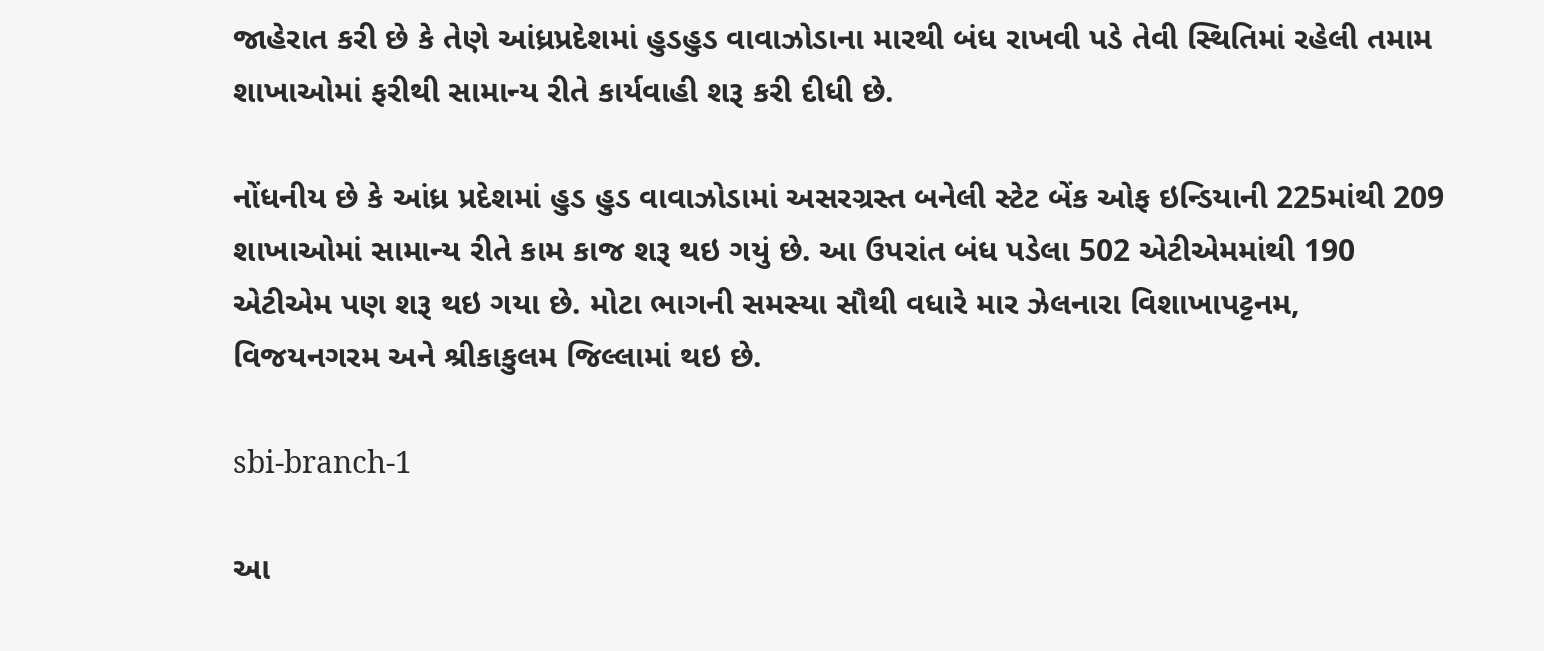જાહેરાત કરી છે કે તેણે આંધ્રપ્રદેશમાં હુડહુડ વાવાઝોડાના મારથી બંધ રાખવી પડે તેવી સ્થિતિમાં રહેલી તમામ શાખાઓમાં ફરીથી સામાન્ય રીતે કાર્યવાહી શરૂ કરી દીધી છે.

નોંધનીય છે કે આંધ્ર પ્રદેશમાં હુડ હુડ વાવાઝોડામાં અસરગ્રસ્ત બનેલી સ્ટેટ બેંક ઓફ ઇન્ડિયાની 225માંથી 209 શાખાઓમાં સામાન્ય રીતે કામ કાજ શરૂ થઇ ગયું છે. આ ઉપરાંત બંધ પડેલા 502 એટીએમમાંથી 190 એટીએમ પણ શરૂ થઇ ગયા છે. મોટા ભાગની સમસ્યા સૌથી વધારે માર ઝેલનારા વિશાખાપટ્ટનમ, વિજયનગરમ અને શ્રીકાકુલમ જિલ્લામાં થઇ છે.

sbi-branch-1

આ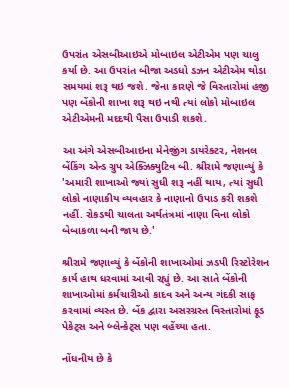ઉપરાંત એસબીઆઇએ મોબાઇલ એટીએમ પણ ચાલુ કર્યા છે. આ ઉપરાંત બીજા અડધો ડઝન એટીએમ થોડા સમયમાં શરૂ થઇ જશે. જેના કારણે જે વિસ્તારોમાં હજી પણ બેંકોની શાખા શરૂ થઇ નથી ત્યાં લોકો મોબાઇલ એટીએમની મદદથી પૈસા ઉપાડી શકશે.

આ અંગે એસબીઆઇના મેનેજીંગ ડાયરેક્ટર, નેશનલ બેંકિંગ એન્ડ ગ્રુપ એક્ઝિક્યુટિવ બી. શ્રીરામે જણાવ્યું કે 'અમારી શાખાઓ જ્યાં સુધી શરૂ નહીં થાય, ત્યાં સુધી લોકો નાણાકીય વ્યવહાર કે નાણાનો ઉપાડ કરી શકશે નહીં. રોકડથી ચાલતા અર્થતંત્રમાં નાણા વિના લોકો બેબાકળા બની જાય છે.'

શ્રીરામે જણાવ્યું કે બેંકોની શાખાઓમાં ઝડપી રિસ્ટોરેશન કાર્ય હાથ ધરવામાં આવી રહ્યું છે. આ સાતે બેંકોની શાખાઓમાં કર્મચારીઓ કાદવ અને અન્ય ગંદકી સાફ કરવામાં વ્યસ્ત છે. બેંક દ્વારા અસરગ્રસ્ત વિસ્તારોમાં ફૂડ પેકેટ્સ અને બ્લેન્કેટ્સ પણ વહેંચ્યા હતા.

નોંધનીય છે કે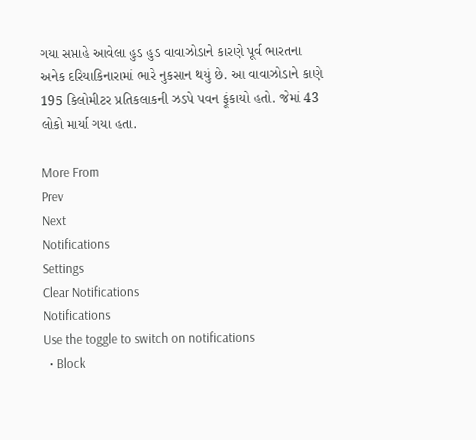ગયા સપ્તાહે આવેલા હુડ હુડ વાવાઝોડાને કારણે પૂર્વ ભારતના અનેક દરિયાકિનારામાં ભારે નુકસાન થયું છે. આ વાવાઝોડાને કાણે 195 કિલોમીટર પ્રતિકલાકની ઝડપે પવન ફૂંકાયો હતો. જેમાં 43 લોકો માર્યા ગયા હતા.

More From
Prev
Next
Notifications
Settings
Clear Notifications
Notifications
Use the toggle to switch on notifications
  • Block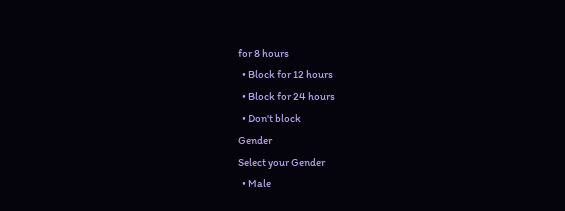for 8 hours
  • Block for 12 hours
  • Block for 24 hours
  • Don't block
Gender
Select your Gender
  • Male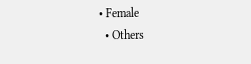• Female
  • Others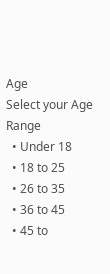Age
Select your Age Range
  • Under 18
  • 18 to 25
  • 26 to 35
  • 36 to 45
  • 45 to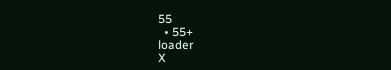55
  • 55+
loader
X